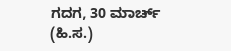ಗದಗ, 30 ಮಾರ್ಚ್ (ಹಿ.ಸ.)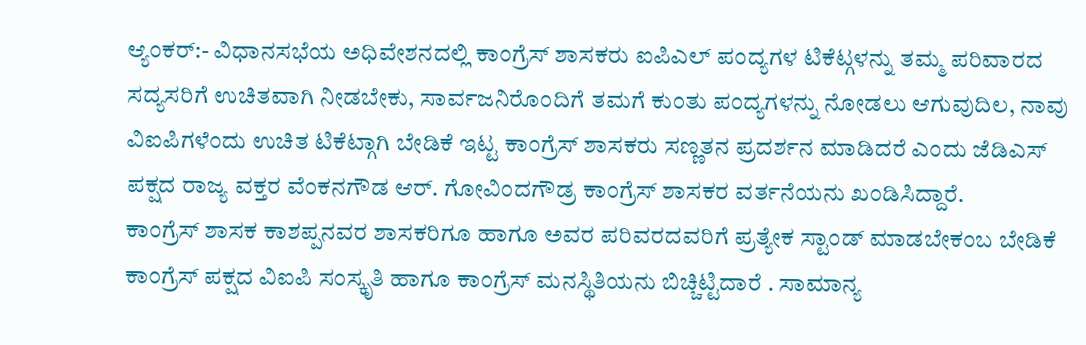ಆ್ಯಂಕರ್:- ವಿಧಾನಸಭೆಯ ಅಧಿವೇಶನದಲ್ಲಿ ಕಾಂಗ್ರೆಸ್ ಶಾಸಕರು ಐಪಿಎಲ್ ಪಂದ್ಯಗಳ ಟಿಕೆಟ್ಗಳನ್ನು ತಮ್ಮ ಪರಿವಾರದ ಸದ್ಯಸರಿಗೆ ಉಚಿತವಾಗಿ ನೀಡಬೇಕು, ಸಾರ್ವಜನಿರೊಂದಿಗೆ ತಮಗೆ ಕುಂತು ಪಂದ್ಯಗಳನ್ನು ನೋಡಲು ಆಗುವುದಿಲ, ನಾವು ವಿಐಪಿಗಳೆಂದು ಉಚಿತ ಟಿಕೆಟ್ಗಾಗಿ ಬೇಡಿಕೆ ಇಟ್ಟ ಕಾಂಗ್ರೆಸ್ ಶಾಸಕರು ಸಣ್ಣತನ ಪ್ರದರ್ಶನ ಮಾಡಿದರೆ ಎಂದು ಜೆಡಿಎಸ್ ಪಕ್ಷದ ರಾಜ್ಯ ವಕ್ತರ ವೆಂಕನಗೌಡ ಆರ್. ಗೋವಿಂದಗೌಡ್ರ ಕಾಂಗ್ರೆಸ್ ಶಾಸಕರ ವರ್ತನೆಯನು ಖಂಡಿಸಿದ್ದಾರೆ.
ಕಾಂಗ್ರೆಸ್ ಶಾಸಕ ಕಾಶಪ್ಪನವರ ಶಾಸಕರಿಗೂ ಹಾಗೂ ಅವರ ಪರಿವರದವರಿಗೆ ಪ್ರತ್ಯೇಕ ಸ್ಟಾಂಡ್ ಮಾಡಬೇಕಂಬ ಬೇಡಿಕೆ ಕಾಂಗ್ರೆಸ್ ಪಕ್ಷದ ವಿಐಪಿ ಸಂಸ್ಕೃತಿ ಹಾಗೂ ಕಾಂಗ್ರೆಸ್ ಮನಸ್ಥಿತಿಯನು ಬಿಚ್ಚಿಟ್ಟಿದಾರೆ . ಸಾಮಾನ್ಯ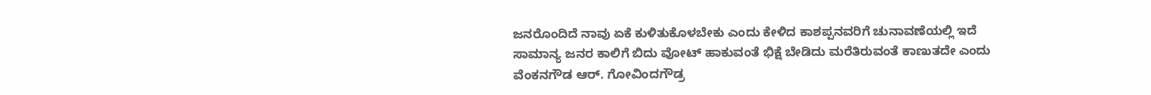ಜನರೊಂದಿದೆ ನಾವು ಏಕೆ ಕುಳಿತುಕೊಳಬೇಕು ಎಂದು ಕೇಳಿದ ಕಾಶಪ್ಪನವರಿಗೆ ಚುನಾವಣೆಯಲ್ಲಿ ಇದೆ ಸಾಮಾನ್ಯ ಜನರ ಕಾಲಿಗೆ ಬಿದು ವೋಟ್ ಹಾಕುವಂತೆ ಭಿಕ್ಷೆ ಬೇಡಿದು ಮರೆತಿರುವಂತೆ ಕಾಣುತದೇ ಎಂದು ವೆಂಕನಗೌಡ ಆರ್. ಗೋವಿಂದಗೌಡ್ರ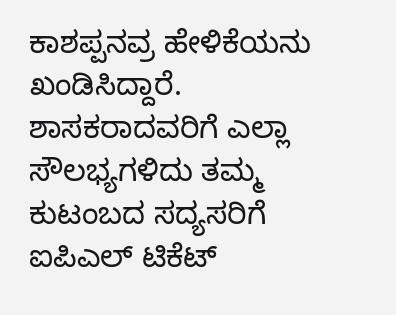ಕಾಶಪ್ಪನವ್ರ ಹೇಳಿಕೆಯನು ಖಂಡಿಸಿದ್ದಾರೆ.
ಶಾಸಕರಾದವರಿಗೆ ಎಲ್ಲಾ ಸೌಲಭ್ಯಗಳಿದು ತಮ್ಮ ಕುಟಂಬದ ಸದ್ಯಸರಿಗೆ ಐಪಿಎಲ್ ಟಿಕೆಟ್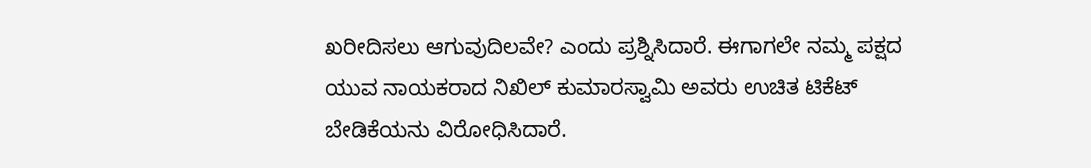ಖರೀದಿಸಲು ಆಗುವುದಿಲವೇ? ಎಂದು ಪ್ರಶ್ನಿಸಿದಾರೆ. ಈಗಾಗಲೇ ನಮ್ಮ ಪಕ್ಷದ ಯುವ ನಾಯಕರಾದ ನಿಖಿಲ್ ಕುಮಾರಸ್ವಾಮಿ ಅವರು ಉಚಿತ ಟಿಕೆಟ್ ಬೇಡಿಕೆಯನು ವಿರೋಧಿಸಿದಾರೆ.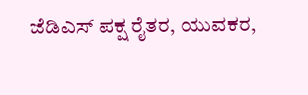ಜೆಡಿಎಸ್ ಪಕ್ಷ ರೈತರ, ಯುವಕರ,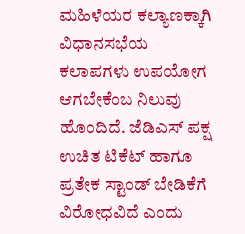ಮಹಿಳೆಯರ ಕಲ್ಯಾಣಕ್ಕಾಗಿ ವಿಧಾನಸಭೆಯ ಕಲಾಪಗಳು ಉಪಯೋಗ ಆಗಬೇಕೆಂಬ ನಿಲುವು ಹೊಂದಿದೆ. ಜೆಡಿಎಸ್ ಪಕ್ಷ ಉಚಿತ ಟಿಕೆಟ್ ಹಾಗೂ ಪ್ರತೇಕ ಸ್ಟಾಂಡ್ ಬೇಡಿಕೆಗೆ ವಿರೋಧವಿದೆ ಎಂದು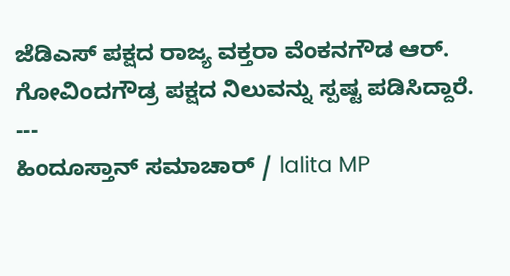ಜೆಡಿಎಸ್ ಪಕ್ಷದ ರಾಜ್ಯ ವಕ್ತರಾ ವೆಂಕನಗೌಡ ಆರ್. ಗೋವಿಂದಗೌಡ್ರ ಪಕ್ಷದ ನಿಲುವನ್ನು ಸ್ಪಷ್ಟ ಪಡಿಸಿದ್ದಾರೆ.
---
ಹಿಂದೂಸ್ತಾನ್ ಸಮಾಚಾರ್ / lalita MP